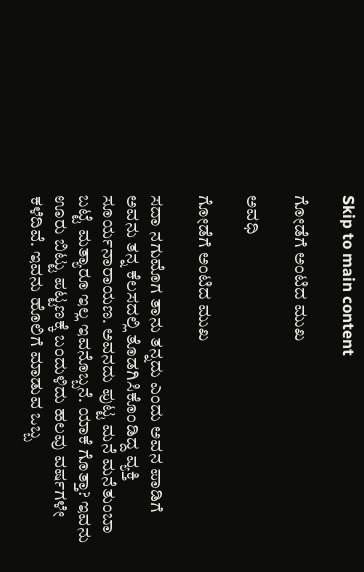Skip to main content

ಗೋಡೆಗೆ ಅಂಟಿದ ಮುಖ

ಅವಧಿ

ಗೋಡೆಗೆ ಅಂಟಿದ ಮುಖ

ಸದಾ ನಗುಮೊಗ ತಾನು ತನ್ನದು ಎಂದು ಅವನ ಪಾಡಿಗೆ ಅವನು ತನ್ನ ಕೆಲಸದಲ್ಲಿ ತೊಡಗಿಸಿಕೊಂಡಿದ್ದ ವ್ಯಕ್ತಿ ಸೂರ್ಯನಾರಾಯಣ. ಅವನದು ಪುಟ್ಟ ಮನೆ ಮನೆತುಂಬಾ ಬಟ್ಟೆ ಮತ್ಯಾರೂ ಇಲ್ಲ ಇವನೊಬ್ಬನೆ. ಯಾಕೆ ಗೊತ್ತಾ? ಇವನು ಊರು ಬಿಟ್ಟು ಪಟ್ಟಣಕ್ಕೆ ಬಂದುಳಿದು ಹಲವು ವರ್ಷಗಳೇ ಕಳೆದಿವೆ. ಇವನು ಹೊಲಿಗೆ ಮಾಡುವ ಒಬ್ಬ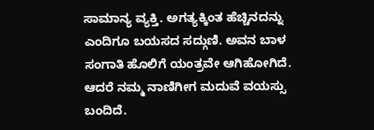ಸಾಮಾನ್ಯ ವ್ಯಕ್ತಿ. ಅಗತ್ಯಕ್ಕಿಂತ ಹೆಚ್ಚಿನದನ್ನು ಎಂದಿಗೂ ಬಯಸದ ಸದ್ಗುಣಿ. ಅವನ ಬಾಳ ಸಂಗಾತಿ ಹೊಲಿಗೆ ಯಂತ್ರವೇ ಆಗಿಹೋಗಿದೆ. ಆದರೆ ನಮ್ಮ ನಾಣಿಗೀಗ ಮದುವೆ ವಯಸ್ಸು ಬಂದಿದೆ.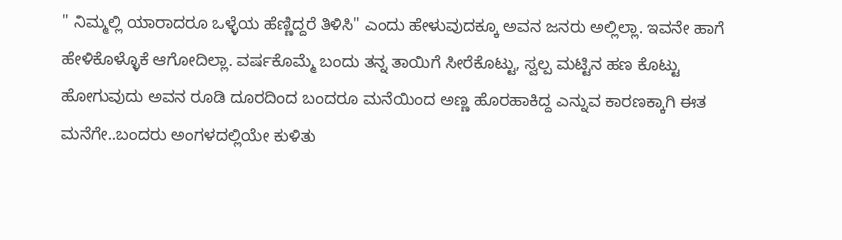" ನಿಮ್ಮಲ್ಲಿ ಯಾರಾದರೂ ಒಳ್ಳೆಯ ಹೆಣ್ಣಿದ್ದರೆ ತಿಳಿಸಿ" ಎಂದು ಹೇಳುವುದಕ್ಕೂ ಅವನ ಜನರು ಅಲ್ಲಿಲ್ಲಾ. ಇವನೇ ಹಾಗೆ ಹೇಳಿಕೊಳ್ಳೊಕೆ ಆಗೋದಿಲ್ಲಾ. ವರ್ಷಕೊಮ್ಮೆ ಬಂದು ತನ್ನ ತಾಯಿಗೆ ಸೀರೆಕೊಟ್ಟು, ಸ್ವಲ್ಪ ಮಟ್ಟಿನ ಹಣ ಕೊಟ್ಟು ಹೋಗುವುದು ಅವನ ರೂಡಿ ದೂರದಿಂದ ಬಂದರೂ ಮನೆಯಿಂದ ಅಣ್ಣ ಹೊರಹಾಕಿದ್ದ ಎನ್ನುವ ಕಾರಣಕ್ಕಾಗಿ ಈತ  ಮನೆಗೇ..ಬಂದರು ಅಂಗಳದಲ್ಲಿಯೇ ಕುಳಿತು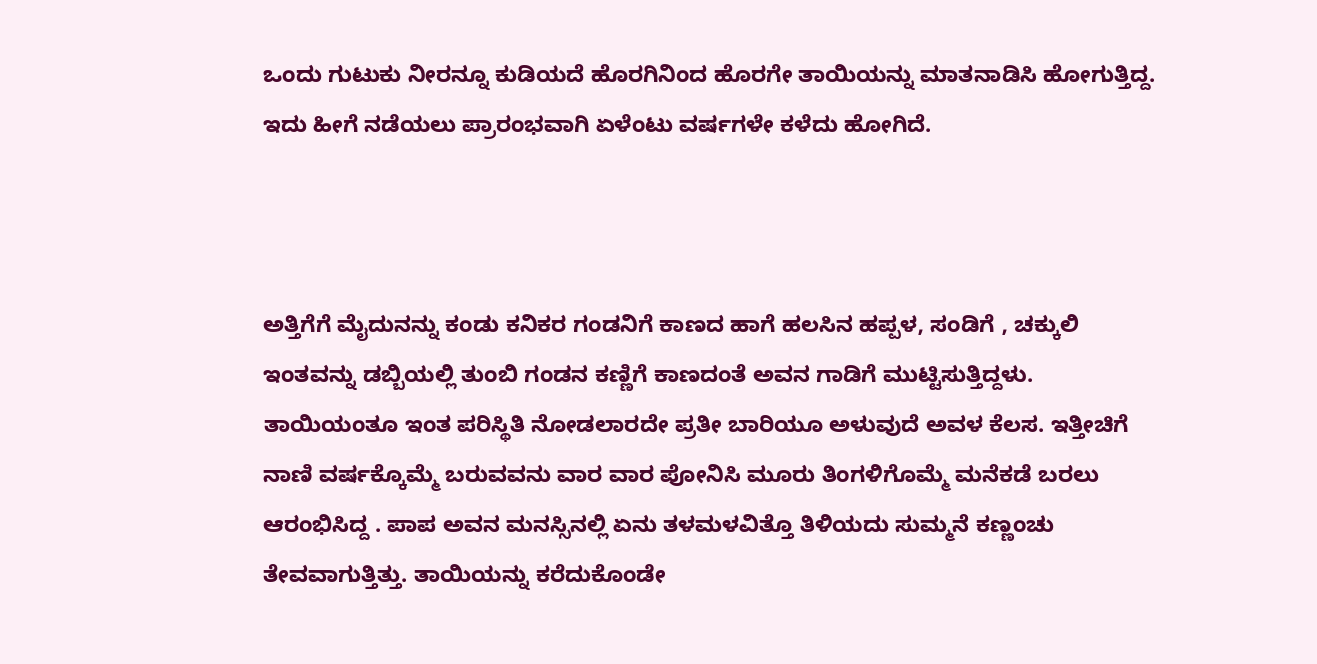ಒಂದು ಗುಟುಕು ನೀರನ್ನೂ ಕುಡಿಯದೆ ಹೊರಗಿನಿಂದ ಹೊರಗೇ ತಾಯಿಯನ್ನು ಮಾತನಾಡಿಸಿ ಹೋಗುತ್ತಿದ್ದ. ಇದು ಹೀಗೆ ನಡೆಯಲು ಪ್ರಾರಂಭವಾಗಿ ಏಳೆಂಟು ವರ್ಷಗಳೇ ಕಳೆದು ಹೋಗಿದೆ.



ಅತ್ತಿಗೆಗೆ ಮೈದುನನ್ನು ಕಂಡು ಕನಿಕರ ಗಂಡನಿಗೆ ಕಾಣದ ಹಾಗೆ ಹಲಸಿನ ಹಪ್ಪಳ, ಸಂಡಿಗೆ , ಚಕ್ಕುಲಿ ಇಂತವನ್ನು ಡಬ್ಬಿಯಲ್ಲಿ ತುಂಬಿ ಗಂಡನ ಕಣ್ಣಿಗೆ ಕಾಣದಂತೆ ಅವನ ಗಾಡಿಗೆ ಮುಟ್ಟಿಸುತ್ತಿದ್ದಳು. ತಾಯಿಯಂತೂ ಇಂತ ಪರಿಸ್ಥಿತಿ ನೋಡಲಾರದೇ ಪ್ರತೀ ಬಾರಿಯೂ ಅಳುವುದೆ ಅವಳ ಕೆಲಸ. ಇತ್ತೀಚಿಗೆ ನಾಣಿ ವರ್ಷಕ್ಕೊಮ್ಮೆ ಬರುವವನು ವಾರ ವಾರ ಪೋನಿಸಿ ಮೂರು ತಿಂಗಳಿಗೊಮ್ಮೆ ಮನೆಕಡೆ ಬರಲು ಆರಂಭಿಸಿದ್ದ . ಪಾಪ ಅವನ ಮನಸ್ಸಿನಲ್ಲಿ ಏನು ತಳಮಳವಿತ್ತೊ ತಿಳಿಯದು ಸುಮ್ಮನೆ ಕಣ್ಣಂಚು ತೇವವಾಗುತ್ತಿತ್ತು. ತಾಯಿಯನ್ನು ಕರೆದುಕೊಂಡೇ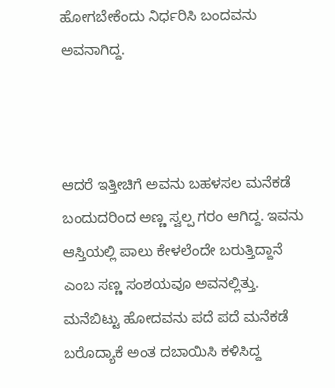ಹೋಗಬೇಕೆಂದು ನಿರ್ಧರಿಸಿ ಬಂದವನು ಅವನಾಗಿದ್ದ.



ಆದರೆ ಇತ್ತೀಚಿಗೆ ಅವನು ಬಹಳಸಲ ಮನೆಕಡೆ ಬಂದುದರಿಂದ ಅಣ್ಣ ಸ್ವಲ್ಪ ಗರಂ ಆಗಿದ್ದ. ಇವನು ಆಸ್ತಿಯಲ್ಲಿ ಪಾಲು ಕೇಳಲೆಂದೇ ಬರುತ್ತಿದ್ದಾನೆ ಎಂಬ ಸಣ್ಣ ಸಂಶಯವೂ ಅವನಲ್ಲಿತ್ತು. ಮನೆಬಿಟ್ಟು ಹೋದವನು ಪದೆ ಪದೆ ಮನೆಕಡೆ ಬರೊದ್ಯಾಕೆ ಅಂತ ದಬಾಯಿಸಿ ಕಳಿಸಿದ್ದ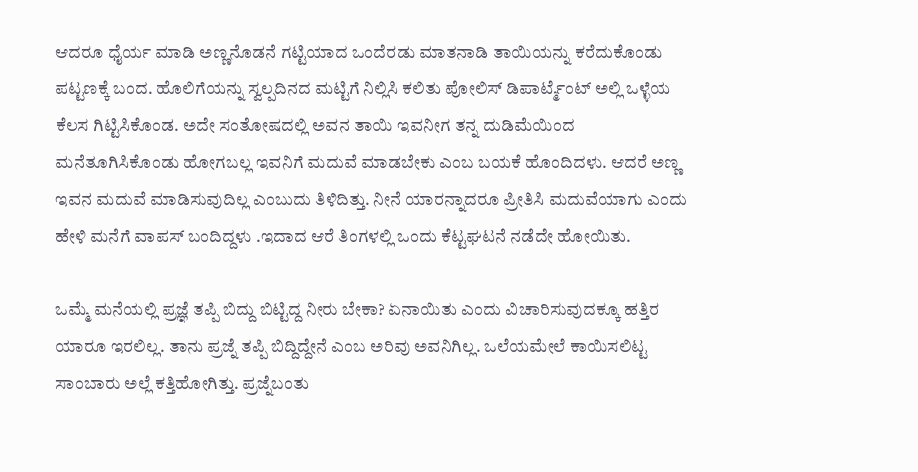ಆದರೂ ಧೈರ್ಯ ಮಾಡಿ ಅಣ್ಣನೊಡನೆ ಗಟ್ಟಿಯಾದ ಒಂದೆರಡು ಮಾತನಾಡಿ ತಾಯಿಯನ್ನು ಕರೆದುಕೊಂಡು ಪಟ್ಟಣಕ್ಕೆ ಬಂದ. ಹೊಲಿಗೆಯನ್ನು ಸ್ವಲ್ಪದಿನದ ಮಟ್ಟಿಗೆ ನಿಲ್ಲಿಸಿ ಕಲಿತು ಪೋಲಿಸ್ ಡಿಪಾರ್ಟ್ಮೆಂಟ್ ಅಲ್ಲಿ ಒಳ್ಳೆಯ ಕೆಲಸ ಗಿಟ್ಟಿಸಿಕೊಂಡ. ಅದೇ ಸಂತೋಷದಲ್ಲಿ ಅವನ ತಾಯಿ ಇವನೀಗ ತನ್ನ ದುಡಿಮೆಯಿಂದ ಮನೆತೂಗಿಸಿಕೊಂಡು ಹೋಗಬಲ್ಲ ಇವನಿಗೆ ಮದುವೆ ಮಾಡಬೇಕು ಎಂಬ ಬಯಕೆ ಹೊಂದಿದಳು. ಆದರೆ ಅಣ್ಣ ಇವನ ಮದುವೆ ಮಾಡಿಸುವುದಿಲ್ಲ ಎಂಬುದು ತಿಳಿದಿತ್ತು. ನೀನೆ ಯಾರನ್ನಾದರೂ ಪ್ರೀತಿಸಿ ಮದುವೆಯಾಗು ಎಂದು ಹೇಳಿ ಮನೆಗೆ ವಾಪಸ್ ಬಂದಿದ್ದಳು .ಇದಾದ ಆರೆ ತಿಂಗಳಲ್ಲಿ ಒಂದು ಕೆಟ್ಟಘಟನೆ ನಡೆದೇ ಹೋಯಿತು.

ಒಮ್ಮೆ ಮನೆಯಲ್ಲಿ ಪ್ರಜ್ಞೆ ತಪ್ಪಿ ಬಿದ್ದು ಬಿಟ್ಟಿದ್ದ ನೀರು ಬೇಕಾ? ಏನಾಯಿತು ಎಂದು ವಿಚಾರಿಸುವುದಕ್ಕೂ ಹತ್ತಿರ ಯಾರೂ ಇರಲಿಲ್ಲ. ತಾನು ಪ್ರಜ್ನೆ ತಪ್ಪಿ ಬಿದ್ದಿದ್ದೇನೆ ಎಂಬ ಅರಿವು ಅವನಿಗಿಲ್ಲ. ಒಲೆಯಮೇಲೆ ಕಾಯಿಸಲಿಟ್ಟ ಸಾಂಬಾರು ಅಲ್ಲೆ ಕತ್ತಿಹೋಗಿತ್ತು. ಪ್ರಜ್ನೆಬಂತು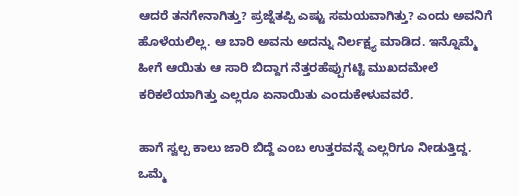ಆದರೆ ತನಗೇನಾಗಿತ್ತು? ಪ್ರಜ್ನೆತಪ್ಪಿ ಎಷ್ಟು ಸಮಯವಾಗಿತ್ತು? ಎಂದು ಅವನಿಗೆ ಹೊಳೆಯಲಿಲ್ಲ. ಆ ಬಾರಿ ಅವನು ಅದನ್ನು ನಿರ್ಲಕ್ಷ್ಯ ಮಾಡಿದ. ಇನ್ನೊಮ್ಮೆ ಹೀಗೆ ಆಯಿತು ಆ ಸಾರಿ ಬಿದ್ದಾಗ ನೆತ್ತರಹೆಪ್ಪುಗಟ್ಟಿ ಮುಖದಮೇಲೆ ಕರಿಕಲೆಯಾಗಿತ್ತು ಎಲ್ಲರೂ ಏನಾಯಿತು ಎಂದುಕೇಳುವವರೆ.

ಹಾಗೆ ಸ್ವಲ್ಪ‌ ಕಾಲು ಜಾರಿ ಬಿದ್ದೆ ಎಂಬ ಉತ್ತರವನ್ನೆ ಎಲ್ಲರಿಗೂ ನೀಡುತ್ತಿದ್ದ. ಒಮ್ಮೆ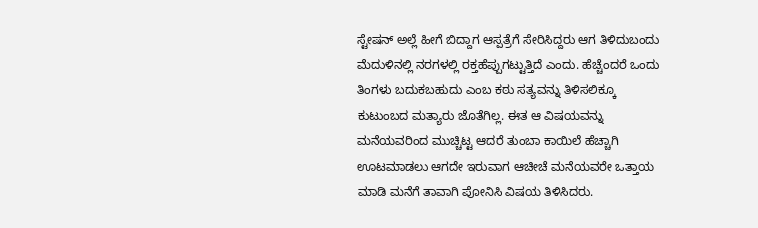ಸ್ಟೇಷನ್ ಅಲ್ಲೆ ಹೀಗೆ ಬಿದ್ದಾಗ ಆಸ್ಪತ್ರೆಗೆ ಸೇರಿಸಿದ್ದರು ಆಗ ತಿಳಿದುಬಂದು ಮೆದುಳಿನಲ್ಲಿ ನರಗಳಲ್ಲಿ ರಕ್ತಹೆಪ್ಪುಗಟ್ಟುತ್ತಿದೆ ಎಂದು. ಹೆಚ್ಚೆಂದರೆ ಒಂದು ತಿಂಗಳು ಬದುಕಬಹುದು ಎಂಬ ಕಠು ಸತ್ಯವನ್ನು ತಿಳಿಸಲಿಕ್ಕೂ ಕುಟುಂಬದ ಮತ್ಯಾರು ಜೊತೆಗಿಲ್ಲ. ಈತ ಆ ವಿಷಯವನ್ನು ಮನೆಯವರಿಂದ ಮುಚ್ಚಿಟ್ಟ ಆದರೆ ತುಂಬಾ ಕಾಯಿಲೆ ಹೆಚ್ಚಾಗಿ ಊಟಮಾಡಲು ಆಗದೇ ಇರುವಾಗ ಆಚೀಚೆ ಮನೆಯವರೇ ಒತ್ತಾಯ ಮಾಡಿ ಮನೆಗೆ ತಾವಾಗಿ ಪೋನಿಸಿ ವಿಷಯ ತಿಳಿಸಿದರು.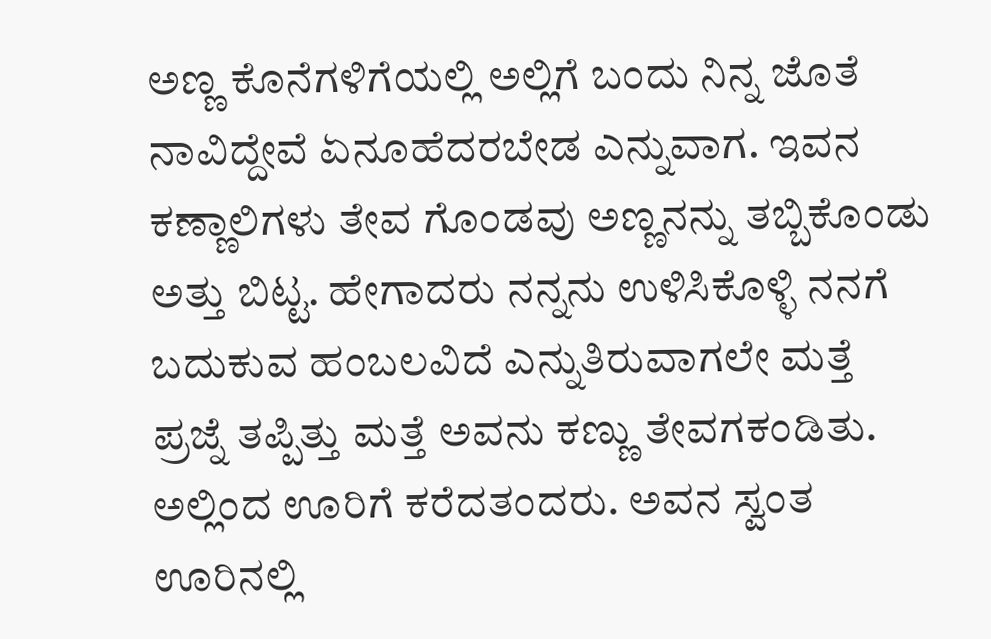ಅಣ್ಣ ಕೊನೆಗಳಿಗೆಯಲ್ಲಿ ಅಲ್ಲಿಗೆ ಬಂದು ನಿನ್ನ ಜೊತೆ ನಾವಿದ್ದೇವೆ ಏನೂಹೆದರಬೇಡ ಎನ್ನುವಾಗ. ಇವನ ಕಣ್ಣಾಲಿಗಳು ತೇವ ಗೊಂಡವು ಅಣ್ಣನನ್ನು ತಬ್ಬಿಕೊಂಡು ಅತ್ತು ಬಿಟ್ಟ. ಹೇಗಾದರು ನನ್ನನು ಉಳಿಸಿಕೊಳ್ಳಿ ನನಗೆ ಬದುಕುವ ಹಂಬಲವಿದೆ ಎನ್ನುತಿರುವಾಗಲೇ ಮತ್ತೆ ಪ್ರಜ್ನೆ ತಪ್ಪಿತ್ತು ಮತ್ತೆ ಅವನು ಕಣ್ಣು ತೇವಗಕಂಡಿತು. ಅಲ್ಲಿಂದ ಊರಿಗೆ ಕರೆದತಂದರು. ಅವನ ಸ್ವಂತ ಊರಿನಲ್ಲಿ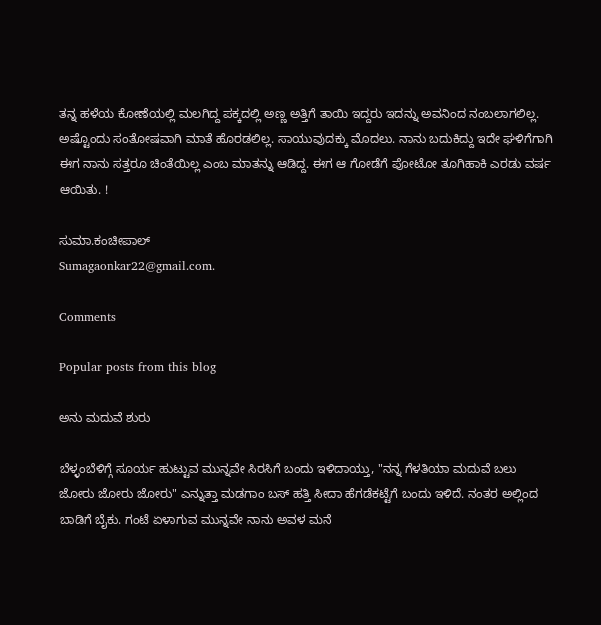ತನ್ನ ಹಳೆಯ ಕೋಣೆಯಲ್ಲಿ ಮಲಗಿದ್ದ ಪಕ್ಕದಲ್ಲಿ ಅಣ್ಣ ಅತ್ತಿಗೆ ತಾಯಿ ಇದ್ದರು ಇದನ್ನು ಅವನಿಂದ ನಂಬಲಾಗಲಿಲ್ಲ. ಅಷ್ಟೊಂದು ಸಂತೋಷವಾಗಿ ಮಾತೆ ಹೊರಡಲಿಲ್ಲ. ಸಾಯುವುದಕ್ಕು ಮೊದಲು. ನಾನು ಬದುಕಿದ್ದು ಇದೇ ಘಳಿಗೆಗಾಗಿ ಈಗ ನಾನು ಸತ್ತರೂ ಚಿಂತೆಯಿಲ್ಲ ಎಂಬ ಮಾತನ್ನು ಆಡಿದ್ದ. ಈಗ ಆ ಗೋಡೆಗೆ ಪೋಟೋ ತೂಗಿಹಾಕಿ ಎರಡು ವರ್ಷ ಆಯಿತು. !

ಸುಮಾ.ಕಂಚೀಪಾಲ್
Sumagaonkar22@gmail.com.

Comments

Popular posts from this blog

ಅನು ಮದುವೆ ಶುರು

ಬೆಳ್ಳಂಬೆಳಿಗ್ಗೆ ಸೂರ್ಯ ಹುಟ್ಟುವ ಮುನ್ನವೇ ಸಿರಸಿಗೆ ಬಂದು ಇಳಿದಾಯ್ತು, "ನನ್ನ ಗೆಳತಿಯಾ ಮದುವೆ ಬಲು ಜೋರು ಜೋರು ಜೋರು" ಎನ್ನುತ್ತಾ ಮಡಗಾಂ ಬಸ್ ಹತ್ತಿ ಸೀದಾ ಹೆಗಡೆಕಟ್ಟೆಗೆ ಬಂದು ಇಳಿದೆ. ನಂತರ ಅಲ್ಲಿಂದ ಬಾಡಿಗೆ ಬೈಕು. ಗಂಟೆ ಏಳಾಗುವ ಮುನ್ನವೇ ನಾನು ಅವಳ ಮನೆ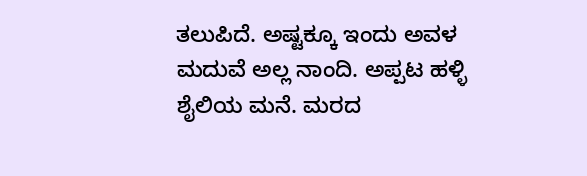ತಲುಪಿದೆ. ಅಷ್ಟಕ್ಕೂ ಇಂದು ಅವಳ ಮದುವೆ ಅಲ್ಲ ನಾಂದಿ. ಅಪ್ಪಟ ಹಳ್ಳಿ ಶೈಲಿಯ ಮನೆ. ಮರದ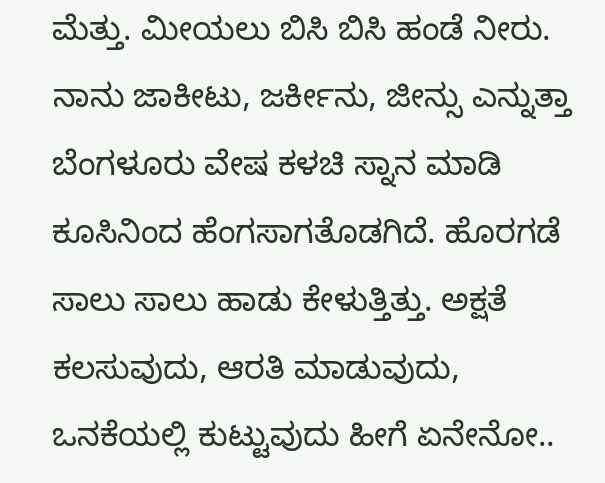ಮೆತ್ತು. ಮೀಯಲು ಬಿಸಿ ಬಿಸಿ ಹಂಡೆ ನೀರು.  ನಾನು ಜಾಕೀಟು, ಜರ್ಕೀನು, ಜೀನ್ಸು ಎನ್ನುತ್ತಾ ಬೆಂಗಳೂರು ವೇಷ ಕಳಚಿ ಸ್ನಾನ ಮಾಡಿ ಕೂಸಿನಿಂದ ಹೆಂಗಸಾಗತೊಡಗಿದೆ. ಹೊರಗಡೆ ಸಾಲು ಸಾಲು ಹಾಡು ಕೇಳುತ್ತಿತ್ತು. ಅಕ್ಷತೆ ಕಲಸುವುದು, ಆರತಿ ಮಾಡುವುದು, ಒನಕೆಯಲ್ಲಿ ಕುಟ್ಟುವುದು ಹೀಗೆ ಏನೇನೋ..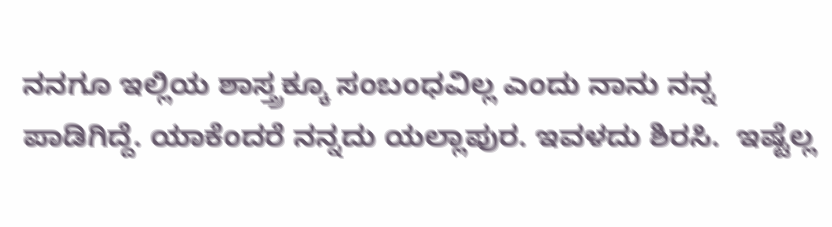ನನಗೂ ಇಲ್ಲಿಯ ಶಾಸ್ತ್ರಕ್ಕೂ ಸಂಬಂಧವಿಲ್ಲ ಎಂದು ನಾನು ನನ್ನ ಪಾಡಿಗಿದ್ದೆ. ಯಾಕೆಂದರೆ ನನ್ನದು ಯಲ್ಲಾಪುರ. ಇವಳದು ಶಿರಸಿ.  ಇಷ್ಟೆಲ್ಲ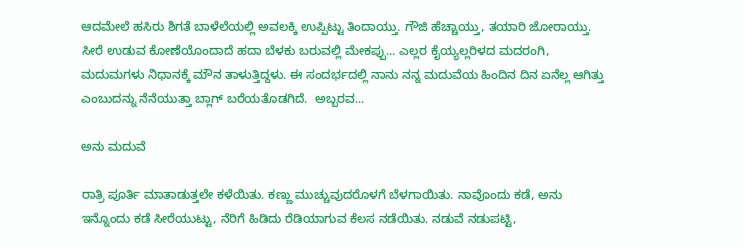ಆದಮೇಲೆ ಹಸಿರು ಶಿಗತೆ ಬಾಳೆಲೆಯಲ್ಲಿ ಅವಲಕ್ಕಿ ಉಪ್ಪಿಟ್ಟು ತಿಂದಾಯ್ತು. ಗೌಜಿ ಹೆಚ್ಚಾಯ್ತು, ತಯಾರಿ ಜೋರಾಯ್ತು.  ಸೀರೆ ಉಡುವ ಕೋಣೆಯೊಂದಾದೆ ಹದಾ ಬೆಳಕು ಬರುವಲ್ಲಿ ಮೇಕಪ್ಪು... ಎಲ್ಲರ ಕೈಯ್ಯಲ್ಲರಿಳದ ಮದರಂಗಿ, ಮದುಮಗಳು ನಿಧಾನಕ್ಕೆ ಮೌನ ತಾಳುತ್ತಿದ್ದಳು. ಈ ಸಂದರ್ಭದಲ್ಲಿ ನಾನು ನನ್ನ ಮದುವೆಯ ಹಿಂದಿನ ದಿನ ಏನೆಲ್ಲ ಆಗಿತ್ತು ಎಂಬುದನ್ನು ನೆನೆಯುತ್ತಾ ಬ್ಲಾಗ್ ಬರೆಯತೊಡಗಿದೆ.  ಅಬ್ಬರವ...

ಅನು ಮದುವೆ

ರಾತ್ರಿ ಪೂರ್ತಿ ಮಾತಾಡುತ್ತಲೇ ಕಳೆಯಿತು. ಕಣ್ಣು ಮುಚ್ಚುವುದರೊಳಗೆ ಬೆಳಗಾಯಿತು. ನಾವೊಂದು ಕಡೆ, ಅನು ಇನ್ನೊಂದು ಕಡೆ ಸೀರೆಯುಟ್ಟು, ನೆರಿಗೆ ಹಿಡಿದು ರೆಡಿಯಾಗುವ ಕೆಲಸ ನಡೆಯಿತು. ನಡುವೆ ನಡುಪಟ್ಟಿ,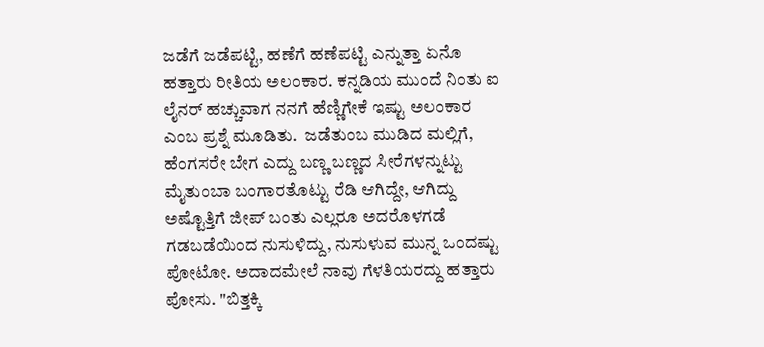ಜಡೆಗೆ ಜಡೆಪಟ್ಟಿ, ಹಣೆಗೆ ಹಣೆಪಟ್ಟಿ ಎನ್ನುತ್ತಾ ಏನೊ ಹತ್ತಾರು ರೀತಿಯ ಅಲಂಕಾರ. ಕನ್ನಡಿಯ ಮುಂದೆ ನಿಂತು ಐ ಲೈನರ್ ಹಚ್ಚುವಾಗ ನನಗೆ ಹೆಣ್ಣಿಗೇಕೆ ಇಷ್ಟು ಅಲಂಕಾರ ಎಂಬ ಪ್ರಶ್ನೆ ಮೂಡಿತು.  ಜಡೆತುಂಬ ಮುಡಿದ ಮಲ್ಲಿಗೆ, ಹೆಂಗಸರೇ ಬೇಗ ಎದ್ದು ಬಣ್ಣ ಬಣ್ಣದ ಸೀರೆಗಳನ್ನುಟ್ಟು ಮೈತುಂಬಾ ಬಂಗಾರತೊಟ್ಟು ರೆಡಿ ಆಗಿದ್ದೇ, ಆಗಿದ್ದು ಅಷ್ಟೊತ್ತಿಗೆ ಜೀಪ್ ಬಂತು ಎಲ್ಲರೂ ಅದರೊಳಗಡೆ ಗಡಬಡೆಯಿಂದ ನುಸುಳಿದ್ದು, ನುಸುಳುವ ಮುನ್ನ ಒಂದಷ್ಟು ಪೋಟೋ. ಅದಾದಮೇಲೆ ನಾವು ಗೆಳತಿಯರದ್ದು ಹತ್ತಾರು ಪೋಸು. "ಬಿತ್ತಕ್ಕಿ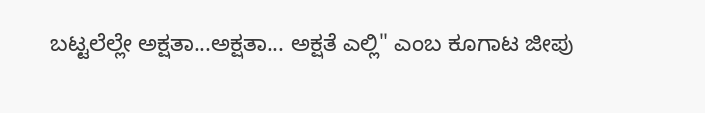ಬಟ್ಟಲೆಲ್ಲೇ ಅಕ್ಷತಾ...ಅಕ್ಷತಾ... ಅಕ್ಷತೆ ಎಲ್ಲಿ" ಎಂಬ ಕೂಗಾಟ ಜೀಪು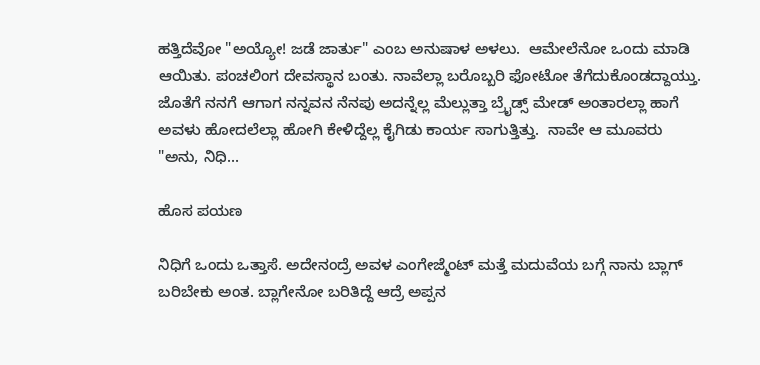ಹತ್ತಿದೆವೋ "ಅಯ್ಯೋ! ಜಡೆ ಜಾರ್ತು" ಎಂಬ ಅನುಷಾಳ ಅಳಲು.  ಆಮೇಲೆನೋ ಒಂದು ಮಾಡಿ ಆಯಿತು. ಪಂಚಲಿಂಗ ದೇವಸ್ಥಾನ ಬಂತು. ನಾವೆಲ್ಲಾ ಬರೊಬ್ಬರಿ ಫೋಟೋ ತೆಗೆದುಕೊಂಡದ್ದಾಯ್ತು. ಜೊತೆಗೆ ನನಗೆ ಆಗಾಗ ನನ್ನವನ ನೆನಪು ಅದನ್ನೆಲ್ಲ ಮೆಲ್ಲುತ್ತಾ ಬ್ರೈಡ್ಸ್ ಮೇಡ್ ಅಂತಾರಲ್ಲಾ ಹಾಗೆ ಅವಳು ಹೋದಲೆಲ್ಲಾ ಹೋಗಿ ಕೇಳಿದ್ದೆಲ್ಲ ಕೈಗಿಡು ಕಾರ್ಯ ಸಾಗುತ್ತಿತ್ತು.  ನಾವೇ ಆ ಮೂವರು "ಅನು, ನಿಧಿ...

ಹೊಸ ಪಯಣ

ನಿಧಿಗೆ ಒಂದು ಒತ್ತಾಸೆ. ಅದೇನಂದ್ರೆ ಅವಳ ಎಂಗೇಜ್ಮೆಂಟ್‌ ಮತ್ತೆ ಮದುವೆಯ ಬಗ್ಗೆ ನಾನು ಬ್ಲಾಗ್‌ ಬರಿಬೇಕು ಅಂತ. ಬ್ಲಾಗೇನೋ ಬರಿತಿದ್ದೆ ಆದ್ರೆ ಅಪ್ಪನ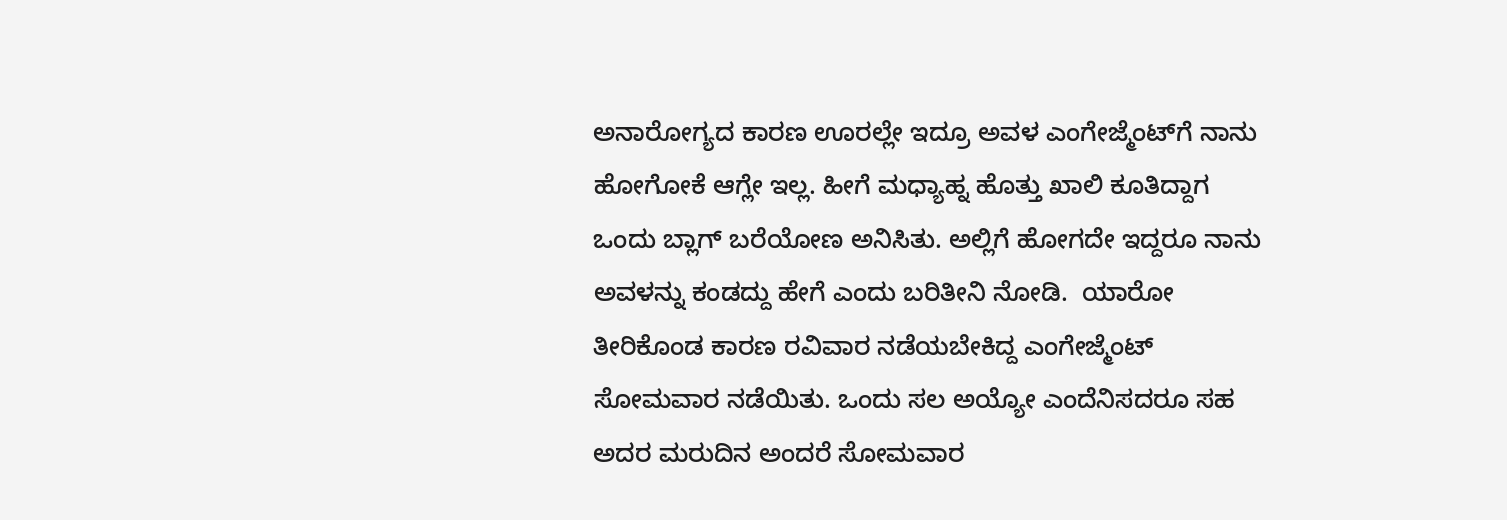ಅನಾರೋಗ್ಯದ ಕಾರಣ ಊರಲ್ಲೇ ಇದ್ರೂ ಅವಳ ಎಂಗೇಜ್ಮೆಂಟ್‌ಗೆ ನಾನು ಹೋಗೋಕೆ ಆಗ್ಲೇ ಇಲ್ಲ. ಹೀಗೆ ಮಧ್ಯಾಹ್ನ ಹೊತ್ತು ಖಾಲಿ ಕೂತಿದ್ದಾಗ ಒಂದು ಬ್ಲಾಗ್‌ ಬರೆಯೋಣ ಅನಿಸಿತು. ಅಲ್ಲಿಗೆ ಹೋಗದೇ ಇದ್ದರೂ ನಾನು ಅವಳನ್ನು ಕಂಡದ್ದು ಹೇಗೆ ಎಂದು ಬರಿತೀನಿ ನೋಡಿ.  ಯಾರೋ ತೀರಿಕೊಂಡ ಕಾರಣ ರವಿವಾರ ನಡೆಯಬೇಕಿದ್ದ ಎಂಗೇಜ್ಮೆಂಟ್‌ ಸೋಮವಾರ ನಡೆಯಿತು. ಒಂದು ಸಲ ಅಯ್ಯೋ ಎಂದೆನಿಸದರೂ ಸಹ ಅದರ ಮರುದಿನ ಅಂದರೆ ಸೋಮವಾರ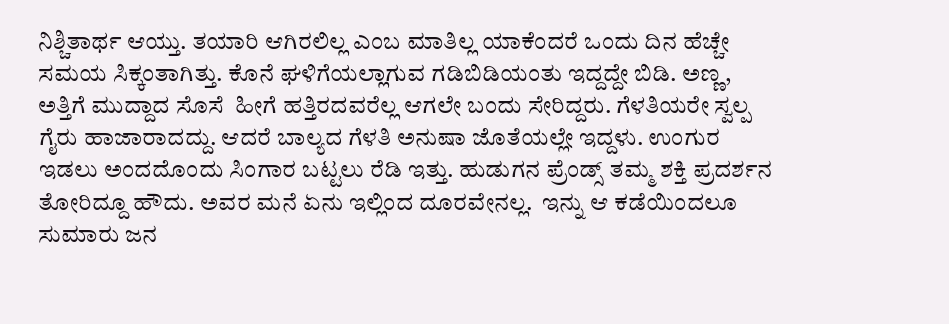ನಿಶ್ಚಿತಾರ್ಥ ಆಯ್ತು. ತಯಾರಿ ಆಗಿರಲಿಲ್ಲ ಎಂಬ ಮಾತಿಲ್ಲ ಯಾಕೆಂದರೆ ಒಂದು ದಿನ ಹೆಚ್ಚೇ ಸಮಯ ಸಿಕ್ಕಂತಾಗಿತ್ತು. ಕೊನೆ ಘಳಿಗೆಯಲ್ಲಾಗುವ ಗಡಿಬಿಡಿಯಂತು ಇದ್ದದ್ದೇ ಬಿಡಿ. ಅಣ್ಣ, ಅತ್ತಿಗೆ ಮುದ್ದಾದ ಸೊಸೆ  ಹೀಗೆ ಹತ್ತಿರದವರೆಲ್ಲ ಆಗಲೇ ಬಂದು ಸೇರಿದ್ದರು. ಗೆಳತಿಯರೇ ಸ್ವಲ್ಪ ಗೈರು ಹಾಜಾರಾದದ್ದು. ಆದರೆ ಬಾಲ್ಯದ ಗೆಳತಿ ಅನುಷಾ ಜೊತೆಯಲ್ಲೇ ಇದ್ದಳು. ಉಂಗುರ ಇಡಲು ಅಂದದೊಂದು ಸಿಂಗಾರ ಬಟ್ಟಲು ರೆಡಿ ಇತ್ತು. ಹುಡುಗನ ಪ್ರೆಂಡ್ಸ್‌ ತಮ್ಮ ಶಕ್ತಿ ಪ್ರದರ್ಶನ ತೋರಿದ್ದೂ ಹೌದು. ಅವರ ಮನೆ ಏನು ಇಲ್ಲಿಂದ ದೂರವೇನಲ್ಲ.  ಇನ್ನು ಆ ಕಡೆಯಿಂದಲೂ ಸುಮಾರು ಜನ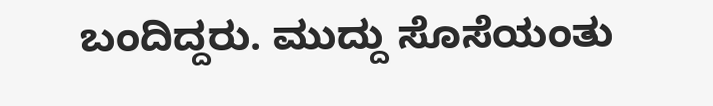ಬಂದಿದ್ದರು. ಮುದ್ದು ಸೊಸೆಯಂತು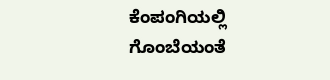ಕೆಂಪಂಗಿಯಲ್ಲಿ ಗೊಂಬೆಯಂತೆ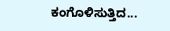ಕಂಗೊಳಿಸುತ್ತಿದ...